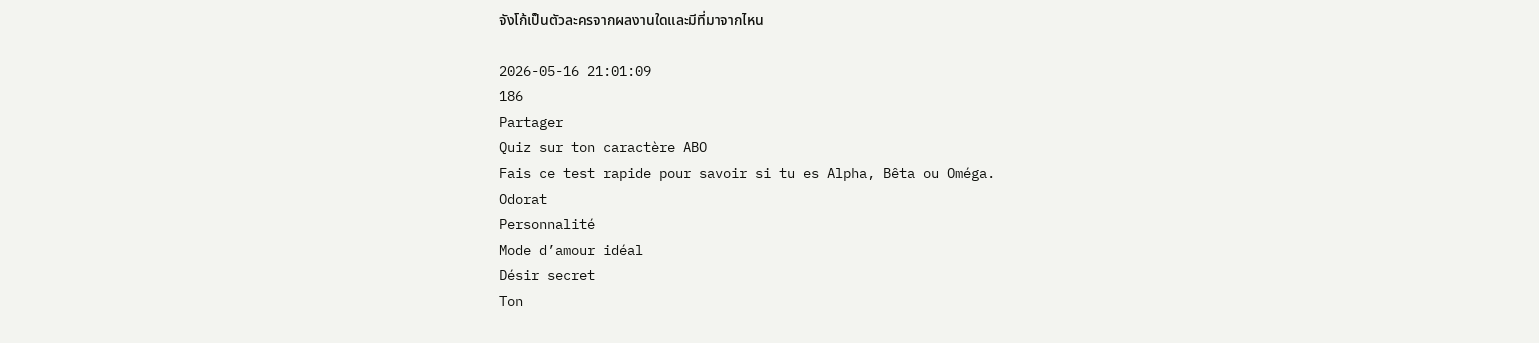จังโก้เป็นตัวละครจากผลงานใดและมีที่มาจากไหน

2026-05-16 21:01:09
186
Partager
Quiz sur ton caractère ABO
Fais ce test rapide pour savoir si tu es Alpha, Bêta ou Oméga.
Odorat
Personnalité
Mode d’amour idéal
Désir secret
Ton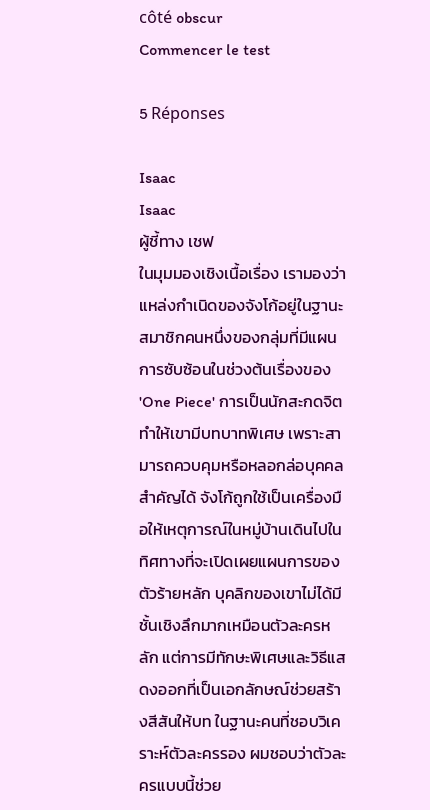côté obscur
Commencer le test

5 Réponses

Isaac
Isaac
ผู้ชี้ทาง เชฟ
ในมุมมองเชิงเนื้อเรื่อง เรามองว่าแหล่งกำเนิดของจังโก้อยู่ในฐานะสมาชิกคนหนึ่งของกลุ่มที่มีแผนการซับซ้อนในช่วงต้นเรื่องของ 'One Piece' การเป็นนักสะกดจิตทำให้เขามีบทบาทพิเศษ เพราะสามารถควบคุมหรือหลอกล่อบุคคลสำคัญได้ จังโก้ถูกใช้เป็นเครื่องมือให้เหตุการณ์ในหมู่บ้านเดินไปในทิศทางที่จะเปิดเผยแผนการของตัวร้ายหลัก บุคลิกของเขาไม่ได้มีชั้นเชิงลึกมากเหมือนตัวละครหลัก แต่การมีทักษะพิเศษและวิธีแสดงออกที่เป็นเอกลักษณ์ช่วยสร้างสีสันให้บท ในฐานะคนที่ชอบวิเคราะห์ตัวละครรอง ผมชอบว่าตัวละครแบบนี้ช่วย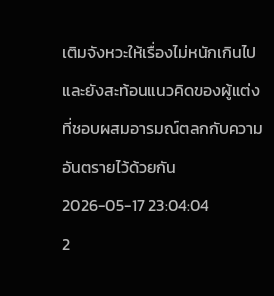เติมจังหวะให้เรื่องไม่หนักเกินไปและยังสะท้อนแนวคิดของผู้แต่งที่ชอบผสมอารมณ์ตลกกับความอันตรายไว้ด้วยกัน
2026-05-17 23:04:04
2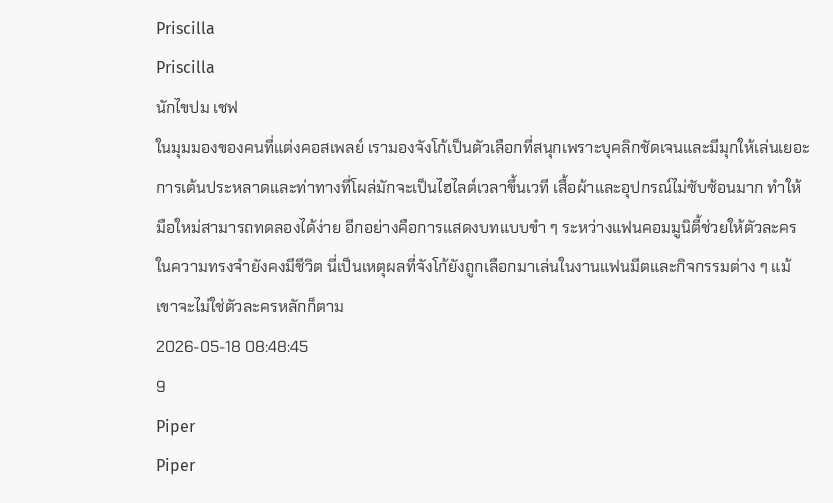Priscilla
Priscilla
นักไขปม เชฟ
ในมุมมองของคนที่แต่งคอสเพลย์ เรามองจังโก้เป็นตัวเลือกที่สนุกเพราะบุคลิกชัดเจนและมีมุกให้เล่นเยอะ การเต้นประหลาดและท่าทางที่โผล่มักจะเป็นไฮไลต์เวลาขึ้นเวที เสื้อผ้าและอุปกรณ์ไม่ซับซ้อนมาก ทำให้มือใหม่สามารถทดลองได้ง่าย อีกอย่างคือการแสดงบทแบบขำ ๆ ระหว่างแฟนคอมมูนิตี้ช่วยให้ตัวละครในความทรงจำยังคงมีชีวิต นี่เป็นเหตุผลที่จังโก้ยังถูกเลือกมาเล่นในงานแฟนมีตและกิจกรรมต่าง ๆ แม้เขาจะไม่ใช่ตัวละครหลักก็ตาม
2026-05-18 08:48:45
9
Piper
Piper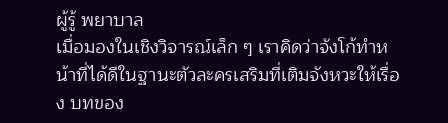ผู้รู้ พยาบาล
เมื่อมองในเชิงวิจารณ์เล็ก ๆ เราคิดว่าจังโก้ทำหน้าที่ได้ดีในฐานะตัวละครเสริมที่เติมจังหวะให้เรื่อง บทของ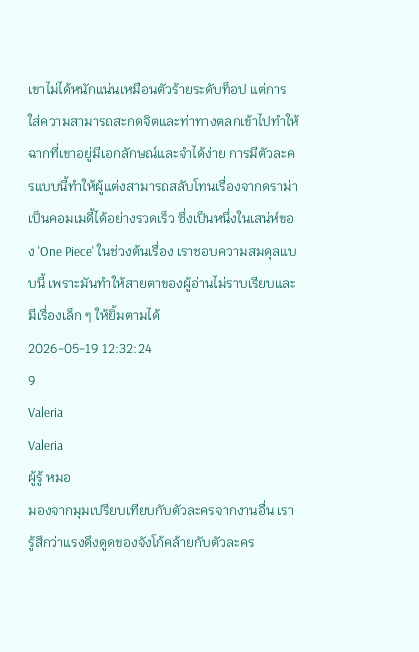เขาไม่ได้หนักแน่นเหมือนตัวร้ายระดับท็อป แต่การใส่ความสามารถสะกดจิตและท่าทางตลกเข้าไปทำให้ฉากที่เขาอยู่มีเอกลักษณ์และจำได้ง่าย การมีตัวละครแบบนี้ทำให้ผู้แต่งสามารถสลับโทนเรื่องจากดราม่าเป็นคอมเมดี้ได้อย่างรวดเร็ว ซึ่งเป็นหนึ่งในเสน่ห์ของ 'One Piece' ในช่วงต้นเรื่อง เราชอบความสมดุลแบบนี้ เพราะมันทำให้สายตาของผู้อ่านไม่ราบเรียบและมีเรื่องเล็ก ๆ ให้ยิ้มตามได้
2026-05-19 12:32:24
9
Valeria
Valeria
ผู้รู้ หมอ
มองจากมุมเปรียบเทียบกับตัวละครจากงานอื่น เรารู้สึกว่าแรงดึงดูดของจังโก้คล้ายกับตัวละคร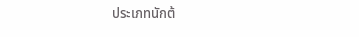ประเภทนักต้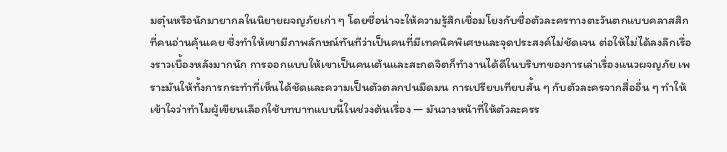มตุ๋นหรือนักมายากลในนิยายผจญภัยเก่า ๆ โดยชื่อน่าจะให้ความรู้สึกเชื่อมโยงกับชื่อตัวละครทางตะวันตกแบบคลาสสิกที่คนอ่านคุ้นเคย ซึ่งทำให้เขามีภาพลักษณ์ทันทีว่าเป็นคนที่มีเทคนิคพิเศษและจุดประสงค์ไม่ชัดเจน ต่อให้ไม่ได้ลงลึกเรื่องราวเบื้องหลังมากนัก การออกแบบให้เขาเป็นคนเต้นและสะกดจิตก็ทำงานได้ดีในบริบทของการเล่าเรื่องแนวผจญภัย เพราะมันให้ทั้งการกระทำที่เห็นได้ชัดและความเป็นตัวตลกปนมืดมน การเปรียบเทียบสั้น ๆ กับตัวละครจากสื่ออื่น ๆ ทำให้เข้าใจว่าทำไมผู้เขียนเลือกใช้บทบาทแบบนี้ในช่วงต้นเรื่อง — มันวางหน้าที่ให้ตัวละครร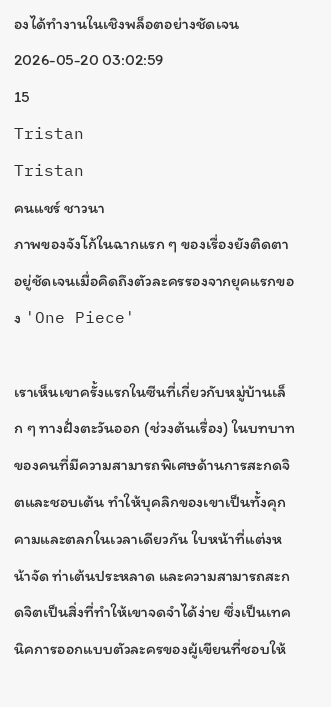องได้ทำงานในเชิงพล็อตอย่างชัดเจน
2026-05-20 03:02:59
15
Tristan
Tristan
คนแชร์ ชาวนา
ภาพของจังโก้ในฉากแรก ๆ ของเรื่องยังติดตาอยู่ชัดเจนเมื่อคิดถึงตัวละครรองจากยุคแรกของ 'One Piece'

เราเห็นเขาครั้งแรกในซีนที่เกี่ยวกับหมู่บ้านเล็ก ๆ ทางฝั่งตะวันออก (ช่วงต้นเรื่อง) ในบทบาทของคนที่มีความสามารถพิเศษด้านการสะกดจิตและชอบเต้น ทำให้บุคลิกของเขาเป็นทั้งคุกคามและตลกในเวลาเดียวกัน ใบหน้าที่แต่งหน้าจัด ท่าเต้นประหลาด และความสามารถสะกดจิตเป็นสิ่งที่ทำให้เขาจดจำได้ง่าย ซึ่งเป็นเทคนิคการออกแบบตัวละครของผู้เขียนที่ชอบให้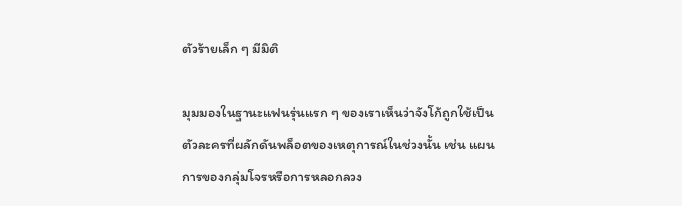ตัวร้ายเล็ก ๆ มีมิติ

มุมมองในฐานะแฟนรุ่นแรก ๆ ของเราเห็นว่าจังโก้ถูกใช้เป็นตัวละครที่ผลักดันพล็อตของเหตุการณ์ในช่วงนั้น เช่น แผนการของกลุ่มโจรหรือการหลอกลวง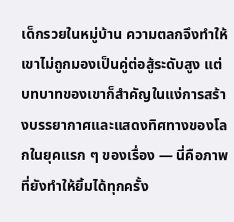เด็กรวยในหมู่บ้าน ความตลกจึงทำให้เขาไม่ถูกมองเป็นคู่ต่อสู้ระดับสูง แต่บทบาทของเขาก็สำคัญในแง่การสร้างบรรยากาศและแสดงทิศทางของโลกในยุคแรก ๆ ของเรื่อง — นี่คือภาพที่ยังทำให้ยิ้มได้ทุกครั้ง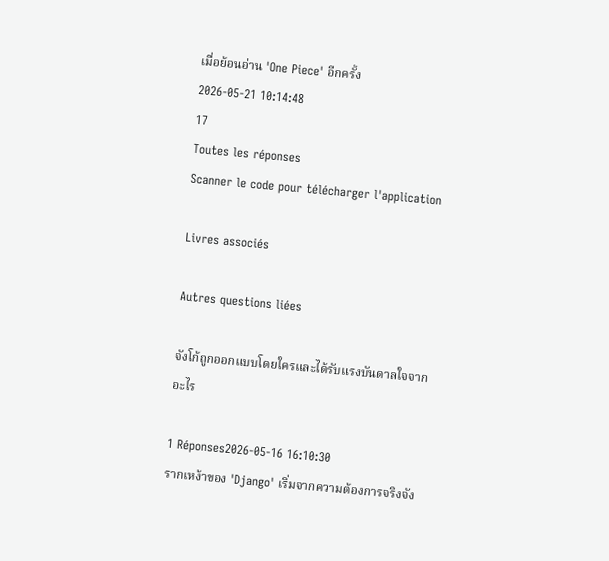เมื่อย้อนอ่าน 'One Piece' อีกครั้ง
2026-05-21 10:14:48
17
Toutes les réponses
Scanner le code pour télécharger l'application

Livres associés

Autres questions liées

จังโก้ถูกออกแบบโดยใครและได้รับแรงบันดาลใจจากอะไร

1 Réponses2026-05-16 16:10:30
รากเหง้าของ 'Django' เริ่มจากความต้องการจริงจัง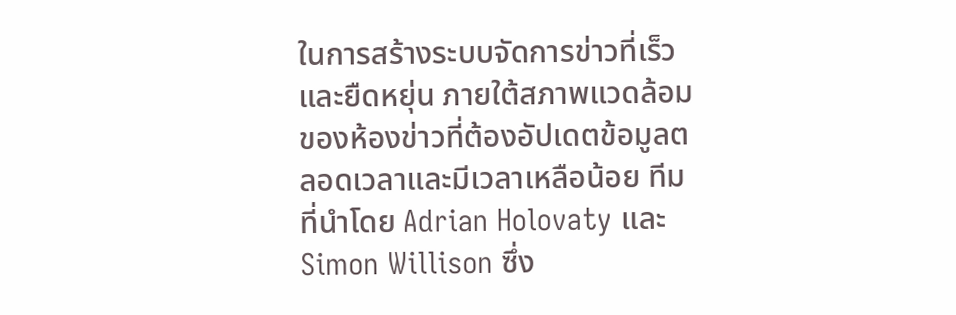ในการสร้างระบบจัดการข่าวที่เร็วและยืดหยุ่น ภายใต้สภาพแวดล้อมของห้องข่าวที่ต้องอัปเดตข้อมูลตลอดเวลาและมีเวลาเหลือน้อย ทีมที่นำโดย Adrian Holovaty และ Simon Willison ซึ่ง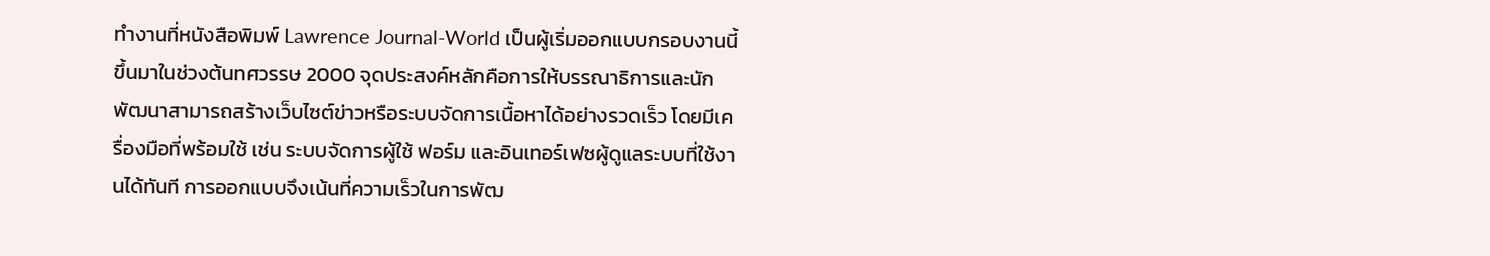ทำงานที่หนังสือพิมพ์ Lawrence Journal-World เป็นผู้เริ่มออกแบบกรอบงานนี้ขึ้นมาในช่วงต้นทศวรรษ 2000 จุดประสงค์หลักคือการให้บรรณาธิการและนักพัฒนาสามารถสร้างเว็บไซต์ข่าวหรือระบบจัดการเนื้อหาได้อย่างรวดเร็ว โดยมีเครื่องมือที่พร้อมใช้ เช่น ระบบจัดการผู้ใช้ ฟอร์ม และอินเทอร์เฟซผู้ดูแลระบบที่ใช้งานได้ทันที การออกแบบจึงเน้นที่ความเร็วในการพัฒ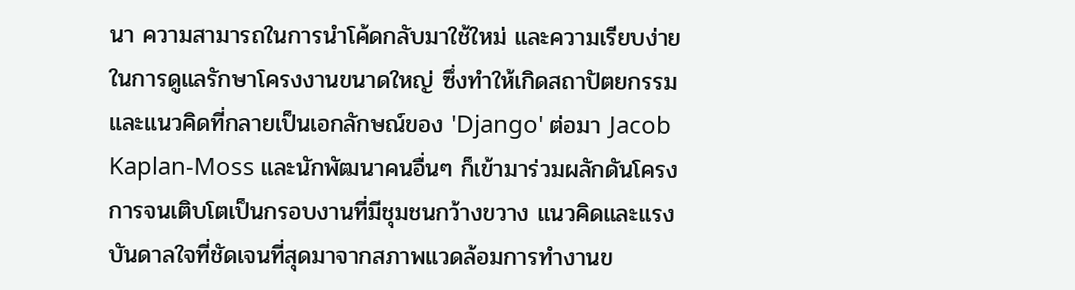นา ความสามารถในการนำโค้ดกลับมาใช้ใหม่ และความเรียบง่ายในการดูแลรักษาโครงงานขนาดใหญ่ ซึ่งทำให้เกิดสถาปัตยกรรมและแนวคิดที่กลายเป็นเอกลักษณ์ของ 'Django' ต่อมา Jacob Kaplan-Moss และนักพัฒนาคนอื่นๆ ก็เข้ามาร่วมผลักดันโครงการจนเติบโตเป็นกรอบงานที่มีชุมชนกว้างขวาง แนวคิดและแรงบันดาลใจที่ชัดเจนที่สุดมาจากสภาพแวดล้อมการทำงานข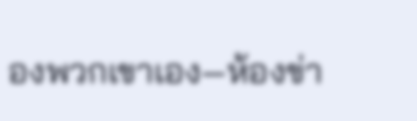องพวกเขาเอง—ห้องข่า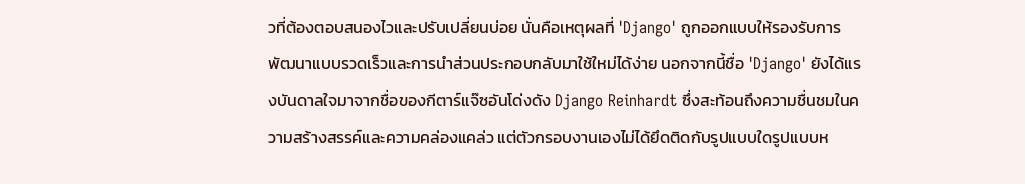วที่ต้องตอบสนองไวและปรับเปลี่ยนบ่อย นั่นคือเหตุผลที่ 'Django' ถูกออกแบบให้รองรับการพัฒนาแบบรวดเร็วและการนำส่วนประกอบกลับมาใช้ใหม่ได้ง่าย นอกจากนี้ชื่อ 'Django' ยังได้แรงบันดาลใจมาจากชื่อของกีตาร์แจ๊ซอันโด่งดัง Django Reinhardt ซึ่งสะท้อนถึงความชื่นชมในความสร้างสรรค์และความคล่องแคล่ว แต่ตัวกรอบงานเองไม่ได้ยึดติดกับรูปแบบใดรูปแบบห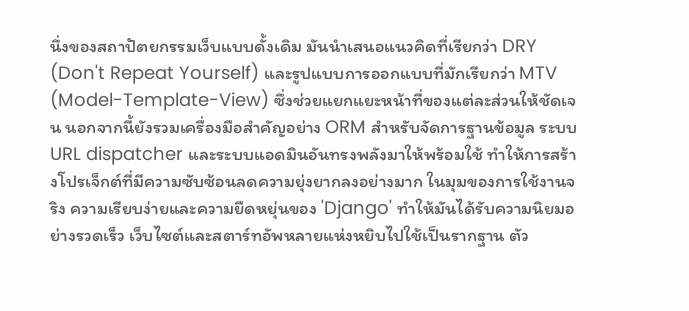นึ่งของสถาปัตยกรรมเว็บแบบดั้งเดิม มันนำเสนอแนวคิดที่เรียกว่า DRY (Don't Repeat Yourself) และรูปแบบการออกแบบที่มักเรียกว่า MTV (Model-Template-View) ซึ่งช่วยแยกแยะหน้าที่ของแต่ละส่วนให้ชัดเจน นอกจากนี้ยังรวมเครื่องมือสำคัญอย่าง ORM สำหรับจัดการฐานข้อมูล ระบบ URL dispatcher และระบบแอดมินอันทรงพลังมาให้พร้อมใช้ ทำให้การสร้างโปรเจ็กต์ที่มีความซับซ้อนลดความยุ่งยากลงอย่างมาก ในมุมของการใช้งานจริง ความเรียบง่ายและความยืดหยุ่นของ 'Django' ทำให้มันได้รับความนิยมอย่างรวดเร็ว เว็บไซต์และสตาร์ทอัพหลายแห่งหยิบไปใช้เป็นรากฐาน ตัว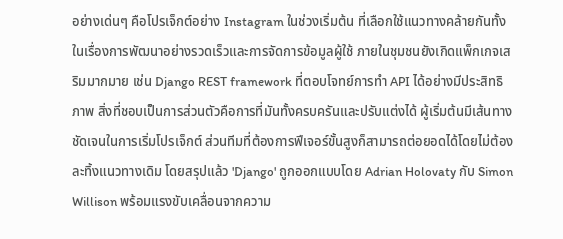อย่างเด่นๆ คือโปรเจ็กต์อย่าง Instagram ในช่วงเริ่มต้น ที่เลือกใช้แนวทางคล้ายกันทั้งในเรื่องการพัฒนาอย่างรวดเร็วและการจัดการข้อมูลผู้ใช้ ภายในชุมชนยังเกิดแพ็กเกจเสริมมากมาย เช่น Django REST framework ที่ตอบโจทย์การทำ API ได้อย่างมีประสิทธิภาพ สิ่งที่ชอบเป็นการส่วนตัวคือการที่มันทั้งครบครันและปรับแต่งได้ ผู้เริ่มต้นมีเส้นทางชัดเจนในการเริ่มโปรเจ็กต์ ส่วนทีมที่ต้องการฟีเจอร์ขั้นสูงก็สามารถต่อยอดได้โดยไม่ต้องละทิ้งแนวทางเดิม โดยสรุปแล้ว 'Django' ถูกออกแบบโดย Adrian Holovaty กับ Simon Willison พร้อมแรงขับเคลื่อนจากความ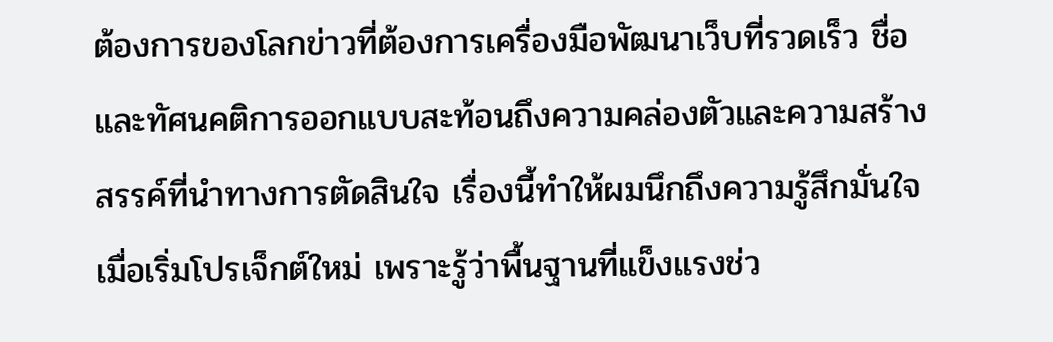ต้องการของโลกข่าวที่ต้องการเครื่องมือพัฒนาเว็บที่รวดเร็ว ชื่อและทัศนคติการออกแบบสะท้อนถึงความคล่องตัวและความสร้างสรรค์ที่นำทางการตัดสินใจ เรื่องนี้ทำให้ผมนึกถึงความรู้สึกมั่นใจเมื่อเริ่มโปรเจ็กต์ใหม่ เพราะรู้ว่าพื้นฐานที่แข็งแรงช่ว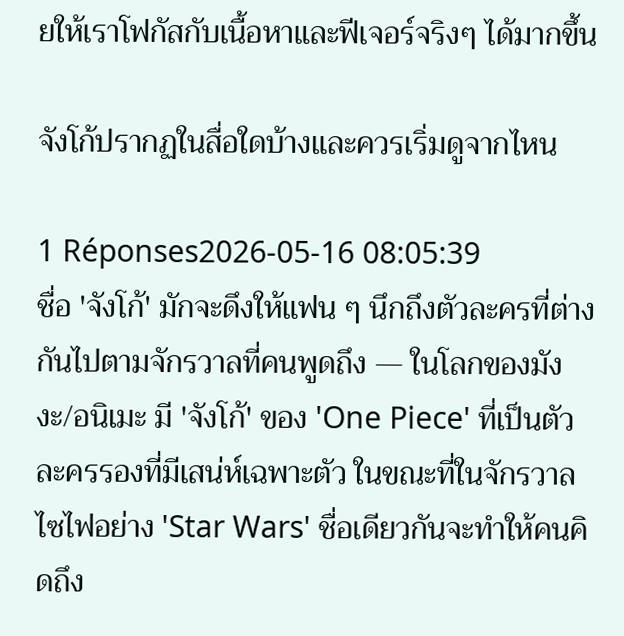ยให้เราโฟกัสกับเนื้อหาและฟีเจอร์จริงๆ ได้มากขึ้น

จังโก้ปรากฏในสื่อใดบ้างและควรเริ่มดูจากไหน

1 Réponses2026-05-16 08:05:39
ชื่อ 'จังโก้' มักจะดึงให้แฟน ๆ นึกถึงตัวละครที่ต่างกันไปตามจักรวาลที่คนพูดถึง — ในโลกของมังงะ/อนิเมะ มี 'จังโก้' ของ 'One Piece' ที่เป็นตัวละครรองที่มีเสน่ห์เฉพาะตัว ในขณะที่ในจักรวาลไซไฟอย่าง 'Star Wars' ชื่อเดียวกันจะทำให้คนคิดถึง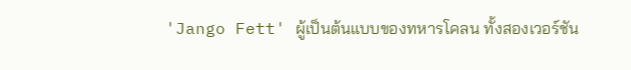'Jango Fett' ผู้เป็นต้นแบบของทหารโคลน ทั้งสองเวอร์ชัน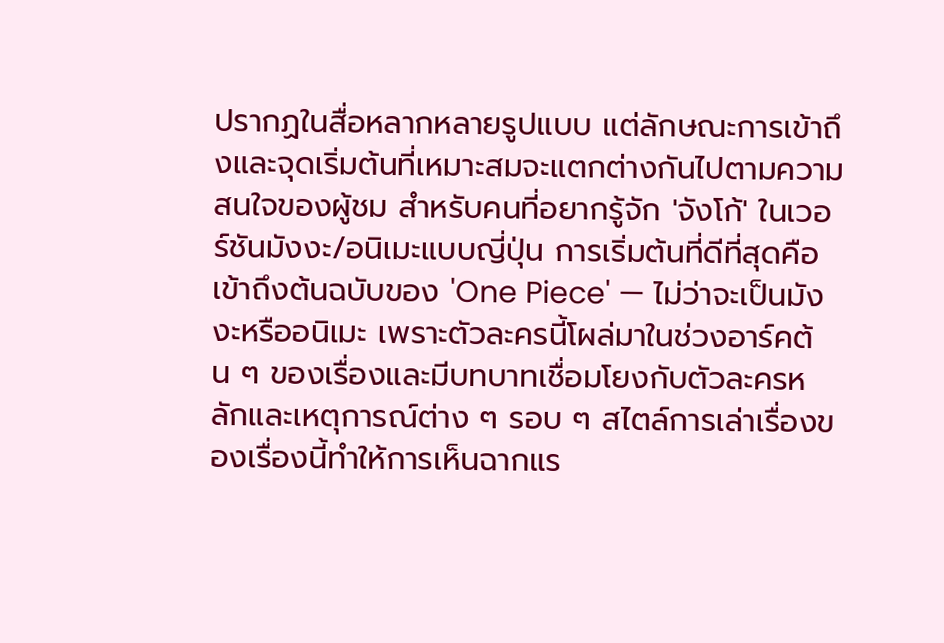ปรากฏในสื่อหลากหลายรูปแบบ แต่ลักษณะการเข้าถึงและจุดเริ่มต้นที่เหมาะสมจะแตกต่างกันไปตามความสนใจของผู้ชม สำหรับคนที่อยากรู้จัก 'จังโก้' ในเวอร์ชันมังงะ/อนิเมะแบบญี่ปุ่น การเริ่มต้นที่ดีที่สุดคือเข้าถึงต้นฉบับของ 'One Piece' — ไม่ว่าจะเป็นมังงะหรืออนิเมะ เพราะตัวละครนี้โผล่มาในช่วงอาร์คต้น ๆ ของเรื่องและมีบทบาทเชื่อมโยงกับตัวละครหลักและเหตุการณ์ต่าง ๆ รอบ ๆ สไตล์การเล่าเรื่องของเรื่องนี้ทำให้การเห็นฉากแร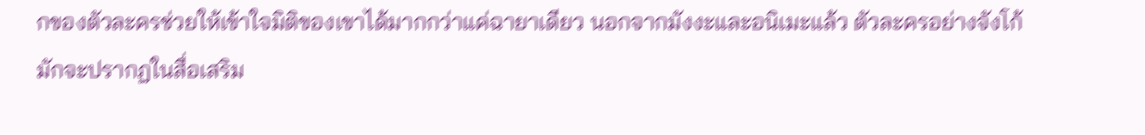กของตัวละครช่วยให้เข้าใจมิติของเขาได้มากกว่าแค่ฉายาเดียว นอกจากมังงะและอนิเมะแล้ว ตัวละครอย่างจังโก้มักจะปรากฏในสื่อเสริม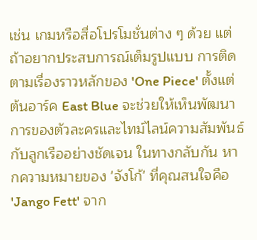เช่น เกมหรือสื่อโปรโมชั่นต่าง ๆ ด้วย แต่ถ้าอยากประสบการณ์เต็มรูปแบบ การติดตามเรื่องราวหลักของ 'One Piece' ตั้งแต่ต้นอาร์ค East Blue จะช่วยให้เห็นพัฒนาการของตัวละครและไทม์ไลน์ความสัมพันธ์กับลูกเรืออย่างชัดเจน ในทางกลับกัน หากความหมายของ 'จังโก้' ที่คุณสนใจคือ 'Jango Fett' จาก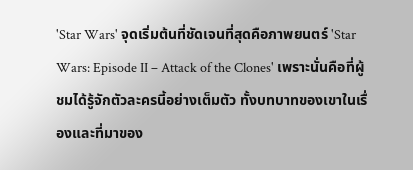'Star Wars' จุดเริ่มต้นที่ชัดเจนที่สุดคือภาพยนตร์ 'Star Wars: Episode II – Attack of the Clones' เพราะนั่นคือที่ผู้ชมได้รู้จักตัวละครนี้อย่างเต็มตัว ทั้งบทบาทของเขาในเรื่องและที่มาของ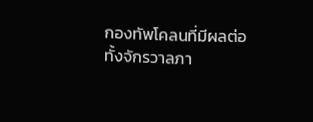กองทัพโคลนที่มีผลต่อทั้งจักรวาลภา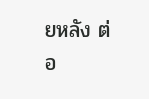ยหลัง ต่อ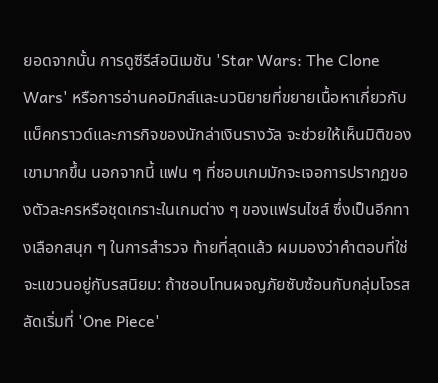ยอดจากนั้น การดูซีรีส์อนิเมชัน 'Star Wars: The Clone Wars' หรือการอ่านคอมิกส์และนวนิยายที่ขยายเนื้อหาเกี่ยวกับแบ็คกราวด์และภารกิจของนักล่าเงินรางวัล จะช่วยให้เห็นมิติของเขามากขึ้น นอกจากนี้ แฟน ๆ ที่ชอบเกมมักจะเจอการปรากฏของตัวละครหรือชุดเกราะในเกมต่าง ๆ ของแฟรนไชส์ ซึ่งเป็นอีกทางเลือกสนุก ๆ ในการสำรวจ ท้ายที่สุดแล้ว ผมมองว่าคำตอบที่ใช่จะแขวนอยู่กับรสนิยม: ถ้าชอบโทนผจญภัยซับซ้อนกับกลุ่มโจรสลัดเริ่มที่ 'One Piece'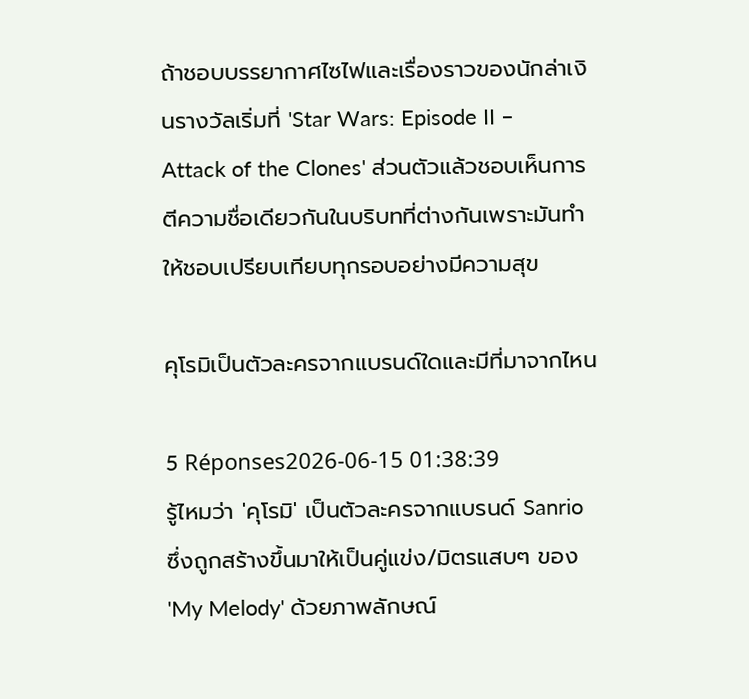ถ้าชอบบรรยากาศไซไฟและเรื่องราวของนักล่าเงินรางวัลเริ่มที่ 'Star Wars: Episode II – Attack of the Clones' ส่วนตัวแล้วชอบเห็นการตีความชื่อเดียวกันในบริบทที่ต่างกันเพราะมันทำให้ชอบเปรียบเทียบทุกรอบอย่างมีความสุข

คุโรมิเป็นตัวละครจากแบรนด์ใดและมีที่มาจากไหน

5 Réponses2026-06-15 01:38:39
รู้ไหมว่า 'คุโรมิ' เป็นตัวละครจากแบรนด์ Sanrio ซึ่งถูกสร้างขึ้นมาให้เป็นคู่แข่ง/มิตรแสบๆ ของ 'My Melody' ด้วยภาพลักษณ์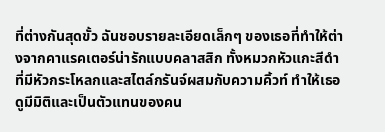ที่ต่างกันสุดขั้ว ฉันชอบรายละเอียดเล็กๆ ของเธอที่ทำให้ต่างจากคาแรคเตอร์น่ารักแบบคลาสสิก ทั้งหมวกหัวแกะสีดำที่มีหัวกระโหลกและสไตล์กรันจ์ผสมกับความคิ้วท์ ทำให้เธอดูมีมิติและเป็นตัวแทนของคน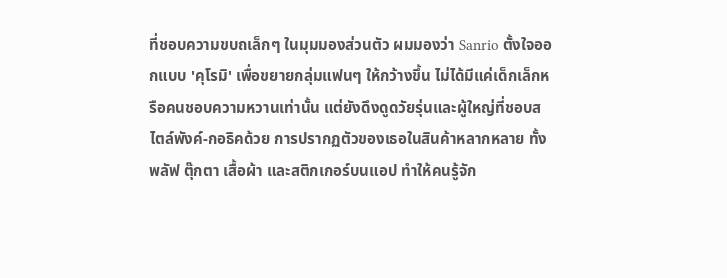ที่ชอบความขบถเล็กๆ ในมุมมองส่วนตัว ผมมองว่า Sanrio ตั้งใจออกแบบ 'คุโรมิ' เพื่อขยายกลุ่มแฟนๆ ให้กว้างขึ้น ไม่ได้มีแค่เด็กเล็กหรือคนชอบความหวานเท่านั้น แต่ยังดึงดูดวัยรุ่นและผู้ใหญ่ที่ชอบสไตล์พังค์-กอธิคด้วย การปรากฏตัวของเธอในสินค้าหลากหลาย ทั้งพลัฟ ตุ๊กตา เสื้อผ้า และสติกเกอร์บนแอป ทำให้คนรู้จัก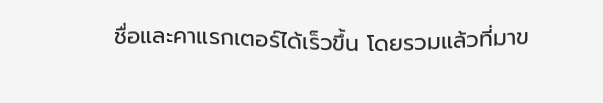ชื่อและคาแรกเตอร์ได้เร็วขึ้น โดยรวมแล้วที่มาข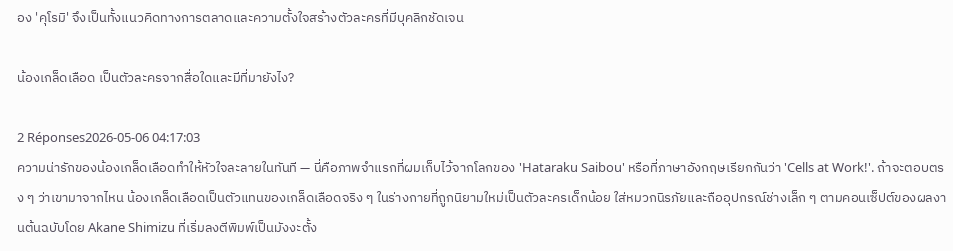อง 'คุโรมิ' จึงเป็นทั้งแนวคิดทางการตลาดและความตั้งใจสร้างตัวละครที่มีบุคลิกชัดเจน

น้องเกล็ดเลือด เป็นตัวละครจากสื่อใดและมีที่มายังไง?

2 Réponses2026-05-06 04:17:03
ความน่ารักของน้องเกล็ดเลือดทำให้หัวใจละลายในทันที — นี่คือภาพจำแรกที่ผมเก็บไว้จากโลกของ 'Hataraku Saibou' หรือที่ภาษาอังกฤษเรียกกันว่า 'Cells at Work!'. ถ้าจะตอบตรง ๆ ว่าเขามาจากไหน น้องเกล็ดเลือดเป็นตัวแทนของเกล็ดเลือดจริง ๆ ในร่างกายที่ถูกนิยามใหม่เป็นตัวละครเด็กน้อย ใส่หมวกนิรภัยและถืออุปกรณ์ช่างเล็ก ๆ ตามคอนเซ็ปต์ของผลงานต้นฉบับโดย Akane Shimizu ที่เริ่มลงตีพิมพ์เป็นมังงะตั้ง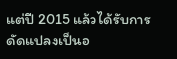แต่ปี 2015 แล้วได้รับการดัดแปลงเป็นอ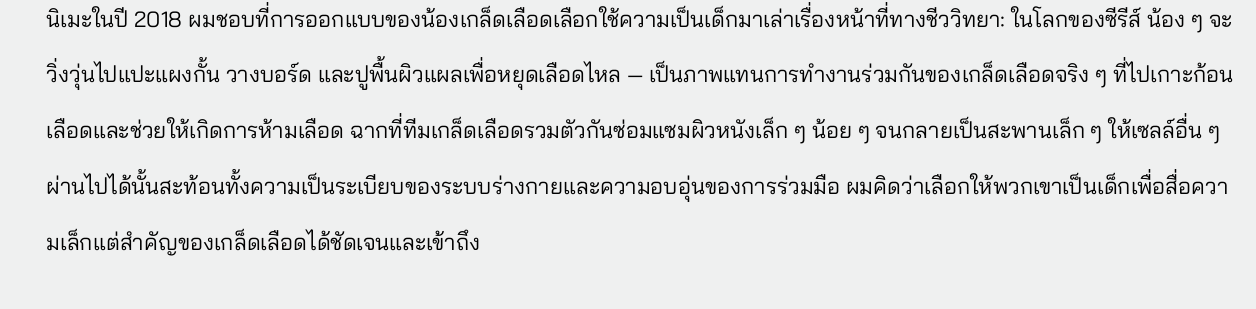นิเมะในปี 2018 ผมชอบที่การออกแบบของน้องเกล็ดเลือดเลือกใช้ความเป็นเด็กมาเล่าเรื่องหน้าที่ทางชีววิทยา: ในโลกของซีรีส์ น้อง ๆ จะวิ่งวุ่นไปแปะแผงกั้น วางบอร์ด และปูพื้นผิวแผลเพื่อหยุดเลือดไหล — เป็นภาพแทนการทำงานร่วมกันของเกล็ดเลือดจริง ๆ ที่ไปเกาะก้อนเลือดและช่วยให้เกิดการห้ามเลือด ฉากที่ทีมเกล็ดเลือดรวมตัวกันซ่อมแซมผิวหนังเล็ก ๆ น้อย ๆ จนกลายเป็นสะพานเล็ก ๆ ให้เซลล์อื่น ๆ ผ่านไปได้นั้นสะท้อนทั้งความเป็นระเบียบของระบบร่างกายและความอบอุ่นของการร่วมมือ ผมคิดว่าเลือกให้พวกเขาเป็นเด็กเพื่อสื่อความเล็กแต่สำคัญของเกล็ดเลือดได้ชัดเจนและเข้าถึง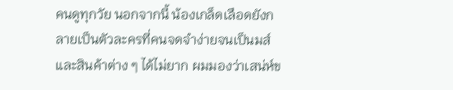คนดูทุกวัย นอกจากนี้ น้องเกล็ดเลือดยังกลายเป็นตัวละครที่คนจดจำง่ายจนเป็นมส์และสินค้าต่าง ๆ ได้ไม่ยาก ผมมองว่าเสน่ห์ข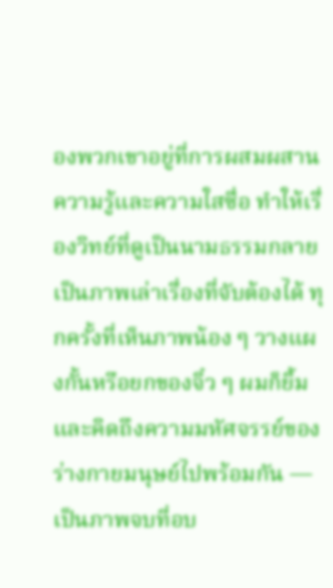องพวกเขาอยู่ที่การผสมผสานความรู้และความใสซื่อ ทำให้เรื่องวิทย์ที่ดูเป็นนามธรรมกลายเป็นภาพเล่าเรื่องที่จับต้องได้ ทุกครั้งที่เห็นภาพน้อง ๆ วางแผงกั้นหรือยกของจิ๋ว ๆ ผมก็ยิ้มและคิดถึงความมหัศจรรย์ของร่างกายมนุษย์ไปพร้อมกัน — เป็นภาพจบที่อบ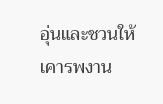อุ่นและชวนให้เคารพงาน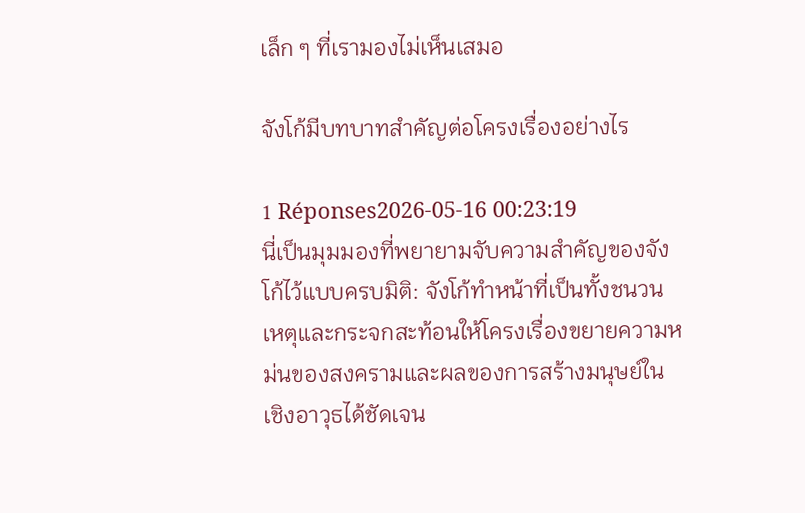เล็ก ๆ ที่เรามองไม่เห็นเสมอ

จังโก้มีบทบาทสำคัญต่อโครงเรื่องอย่างไร

1 Réponses2026-05-16 00:23:19
นี่เป็นมุมมองที่พยายามจับความสำคัญของจังโก้ไว้แบบครบมิติ: จังโก้ทำหน้าที่เป็นทั้งชนวนเหตุและกระจกสะท้อนให้โครงเรื่องขยายความหม่นของสงครามและผลของการสร้างมนุษย์ในเชิงอาวุธได้ชัดเจน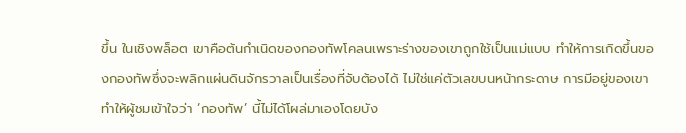ขึ้น ในเชิงพล็อต เขาคือต้นกำเนิดของกองทัพโคลนเพราะร่างของเขาถูกใช้เป็นแม่แบบ ทำให้การเกิดขึ้นของกองทัพซึ่งจะพลิกแผ่นดินจักรวาลเป็นเรื่องที่จับต้องได้ ไม่ใช่แค่ตัวเลขบนหน้ากระดาษ การมีอยู่ของเขาทำให้ผู้ชมเข้าใจว่า ‘กองทัพ’ นี้ไม่ได้โผล่มาเองโดยบัง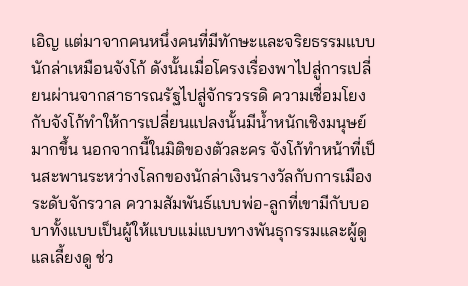เอิญ แต่มาจากคนหนึ่งคนที่มีทักษะและจริยธรรมแบบนักล่าเหมือนจังโก้ ดังนั้นเมื่อโครงเรื่องพาไปสู่การเปลี่ยนผ่านจากสาธารณรัฐไปสู่จักรวรรดิ ความเชื่อมโยงกับจังโก้ทำให้การเปลี่ยนแปลงนั้นมีน้ำหนักเชิงมนุษย์มากขึ้น นอกจากนี้ในมิติของตัวละคร จังโก้ทำหน้าที่เป็นสะพานระหว่างโลกของนักล่าเงินรางวัลกับการเมืองระดับจักรวาล ความสัมพันธ์แบบพ่อ-ลูกที่เขามีกับบอบาทั้งแบบเป็นผู้ให้แบบแม่แบบทางพันธุกรรมและผู้ดูแลเลี้ยงดู ช่ว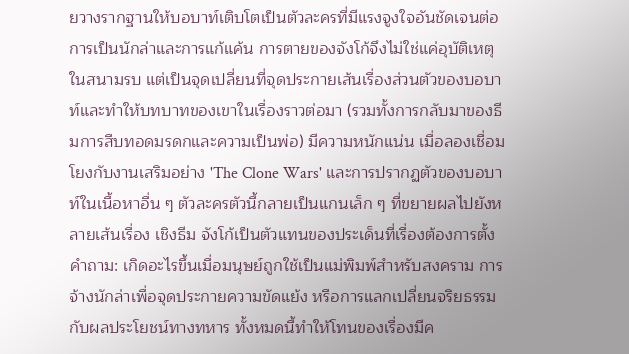ยวางรากฐานให้บอบาท์เติบโตเป็นตัวละครที่มีแรงจูงใจอันชัดเจนต่อการเป็นนักล่าและการแก้แค้น การตายของจังโก้จึงไม่ใช่แค่อุบัติเหตุในสนามรบ แต่เป็นจุดเปลี่ยนที่จุดประกายเส้นเรื่องส่วนตัวของบอบาท์และทำให้บทบาทของเขาในเรื่องราวต่อมา (รวมทั้งการกลับมาของธีมการสืบทอดมรดกและความเป็นพ่อ) มีความหนักแน่น เมื่อลองเชื่อมโยงกับงานเสริมอย่าง 'The Clone Wars' และการปรากฏตัวของบอบาท์ในเนื้อหาอื่น ๆ ตัวละครตัวนี้กลายเป็นแกนเล็ก ๆ ที่ขยายผลไปยังหลายเส้นเรื่อง เชิงธีม จังโก้เป็นตัวแทนของประเด็นที่เรื่องต้องการตั้งคำถาม: เกิดอะไรขึ้นเมื่อมนุษย์ถูกใช้เป็นแม่พิมพ์สำหรับสงคราม การจ้างนักล่าเพื่อจุดประกายความขัดแย้ง หรือการแลกเปลี่ยนจริยธรรมกับผลประโยชน์ทางทหาร ทั้งหมดนี้ทำให้โทนของเรื่องมีค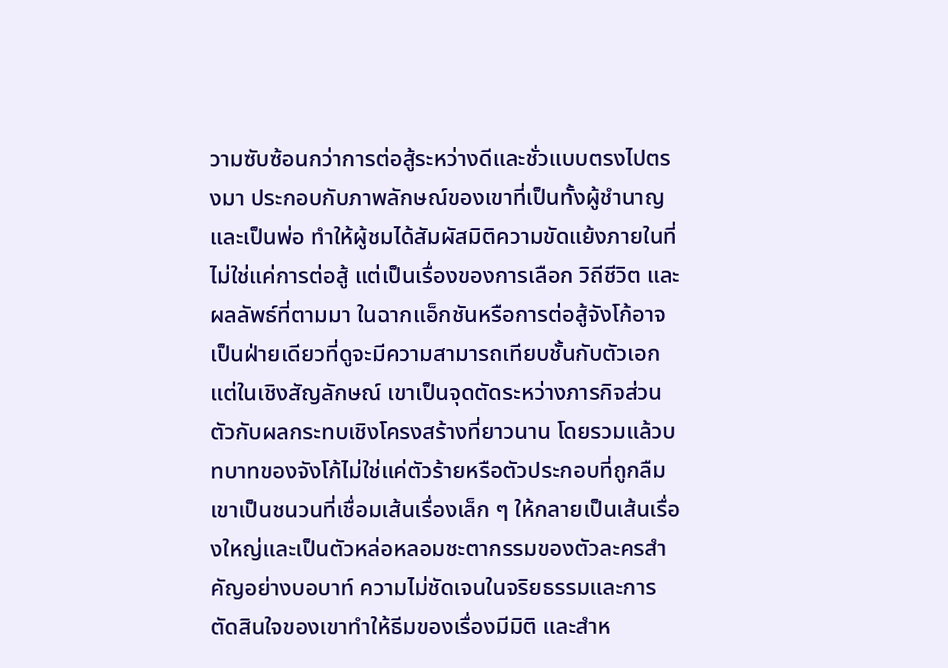วามซับซ้อนกว่าการต่อสู้ระหว่างดีและชั่วแบบตรงไปตรงมา ประกอบกับภาพลักษณ์ของเขาที่เป็นทั้งผู้ชำนาญและเป็นพ่อ ทำให้ผู้ชมได้สัมผัสมิติความขัดแย้งภายในที่ไม่ใช่แค่การต่อสู้ แต่เป็นเรื่องของการเลือก วิถีชีวิต และผลลัพธ์ที่ตามมา ในฉากแอ็กชันหรือการต่อสู้จังโก้อาจเป็นฝ่ายเดียวที่ดูจะมีความสามารถเทียบชั้นกับตัวเอก แต่ในเชิงสัญลักษณ์ เขาเป็นจุดตัดระหว่างภารกิจส่วนตัวกับผลกระทบเชิงโครงสร้างที่ยาวนาน โดยรวมแล้วบทบาทของจังโก้ไม่ใช่แค่ตัวร้ายหรือตัวประกอบที่ถูกลืม เขาเป็นชนวนที่เชื่อมเส้นเรื่องเล็ก ๆ ให้กลายเป็นเส้นเรื่องใหญ่และเป็นตัวหล่อหลอมชะตากรรมของตัวละครสำคัญอย่างบอบาท์ ความไม่ชัดเจนในจริยธรรมและการตัดสินใจของเขาทำให้ธีมของเรื่องมีมิติ และสำห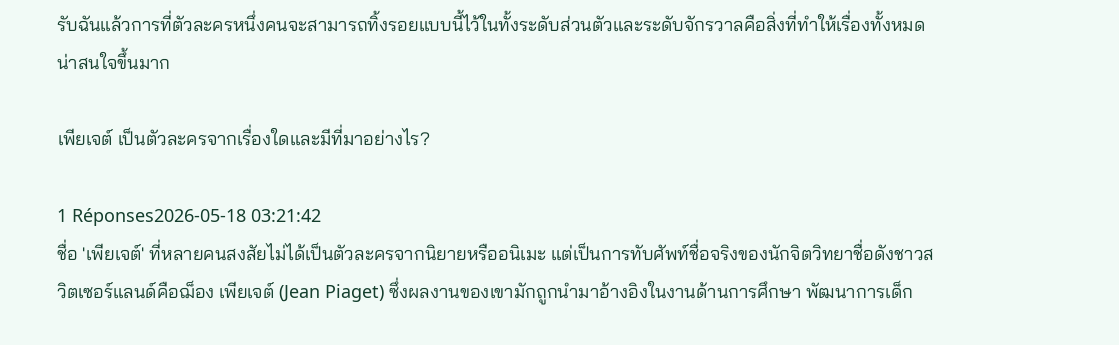รับฉันแล้วการที่ตัวละครหนึ่งคนจะสามารถทิ้งรอยแบบนี้ไว้ในทั้งระดับส่วนตัวและระดับจักรวาลคือสิ่งที่ทำให้เรื่องทั้งหมดน่าสนใจขึ้นมาก

เพียเจต์ เป็นตัวละครจากเรื่องใดและมีที่มาอย่างไร?

1 Réponses2026-05-18 03:21:42
ชื่อ 'เพียเจต์' ที่หลายคนสงสัยไม่ได้เป็นตัวละครจากนิยายหรืออนิเมะ แต่เป็นการทับศัพท์ชื่อจริงของนักจิตวิทยาชื่อดังชาวสวิตเซอร์แลนด์คือฌ็อง เพียเจต์ (Jean Piaget) ซึ่งผลงานของเขามักถูกนำมาอ้างอิงในงานด้านการศึกษา พัฒนาการเด็ก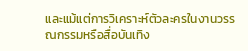และแม้แต่การวิเคราะห์ตัวละครในงานวรรณกรรมหรือสื่อบันเทิง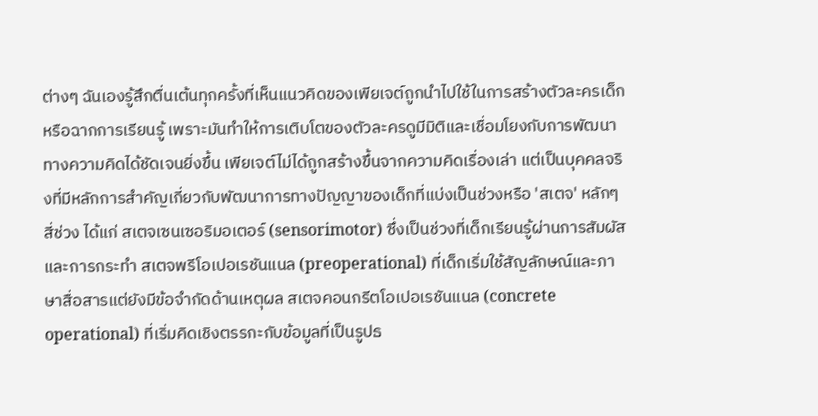ต่างๆ ฉันเองรู้สึกตื่นเต้นทุกครั้งที่เห็นแนวคิดของเพียเจต์ถูกนำไปใช้ในการสร้างตัวละครเด็กหรือฉากการเรียนรู้ เพราะมันทำให้การเติบโตของตัวละครดูมีมิติและเชื่อมโยงกับการพัฒนาทางความคิดได้ชัดเจนยิ่งขึ้น เพียเจต์ไม่ได้ถูกสร้างขึ้นจากความคิดเรื่องเล่า แต่เป็นบุคคลจริงที่มีหลักการสำคัญเกี่ยวกับพัฒนาการทางปัญญาของเด็กที่แบ่งเป็นช่วงหรือ 'สเตจ' หลักๆ สี่ช่วง ได้แก่ สเตจเซนเซอริมอเตอร์ (sensorimotor) ซึ่งเป็นช่วงที่เด็กเรียนรู้ผ่านการสัมผัสและการกระทำ สเตจพรีโอเปอเรชันแนล (preoperational) ที่เด็กเริ่มใช้สัญลักษณ์และภาษาสื่อสารแต่ยังมีข้อจำกัดด้านเหตุผล สเตจคอนกรีตโอเปอเรชันแนล (concrete operational) ที่เริ่มคิดเชิงตรรกะกับข้อมูลที่เป็นรูปธ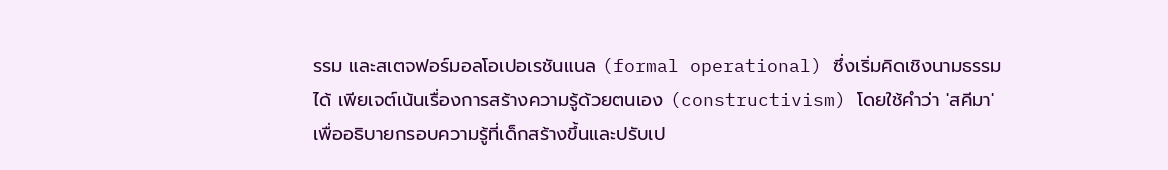รรม และสเตจฟอร์มอลโอเปอเรชันแนล (formal operational) ซึ่งเริ่มคิดเชิงนามธรรมได้ เพียเจต์เน้นเรื่องการสร้างความรู้ด้วยตนเอง (constructivism) โดยใช้คำว่า 'สคีมา' เพื่ออธิบายกรอบความรู้ที่เด็กสร้างขึ้นและปรับเป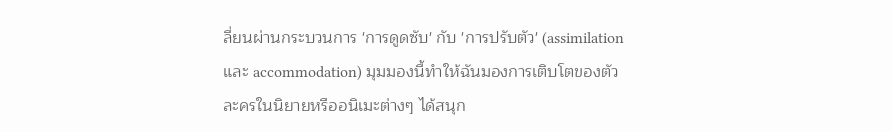ลี่ยนผ่านกระบวนการ 'การดูดซับ' กับ 'การปรับตัว' (assimilation และ accommodation) มุมมองนี้ทำให้ฉันมองการเติบโตของตัวละครในนิยายหรืออนิเมะต่างๆ ได้สนุก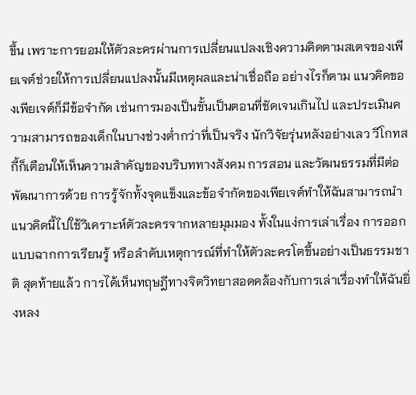ขึ้น เพราะการยอมให้ตัวละครผ่านการเปลี่ยนแปลงเชิงความคิดตามสเตจของเพียเจต์ช่วยให้การเปลี่ยนแปลงนั้นมีเหตุผลและน่าเชื่อถือ อย่างไรก็ตาม แนวคิดของเพียเจต์ก็มีข้อจำกัด เช่นการมองเป็นขั้นเป็นตอนที่ชัดเจนเกินไป และประเมินความสามารถของเด็กในบางช่วงต่ำกว่าที่เป็นจริง นักวิจัยรุ่นหลังอย่างเลว วีโกทสกี้ก็เตือนให้เห็นความสำคัญของบริบททางสังคม การสอน และวัฒนธรรมที่มีต่อพัฒนาการด้วย การรู้จักทั้งจุดแข็งและข้อจำกัดของเพียเจต์ทำให้ฉันสามารถนำแนวคิดนี้ไปใช้วิเคราะห์ตัวละครจากหลายมุมมอง ทั้งในแง่การเล่าเรื่อง การออกแบบฉากการเรียนรู้ หรือลำดับเหตุการณ์ที่ทำให้ตัวละครโตขึ้นอย่างเป็นธรรมชาติ สุดท้ายแล้ว การได้เห็นทฤษฎีทางจิตวิทยาสอดคล้องกับการเล่าเรื่องทำให้ฉันยิ่งหลง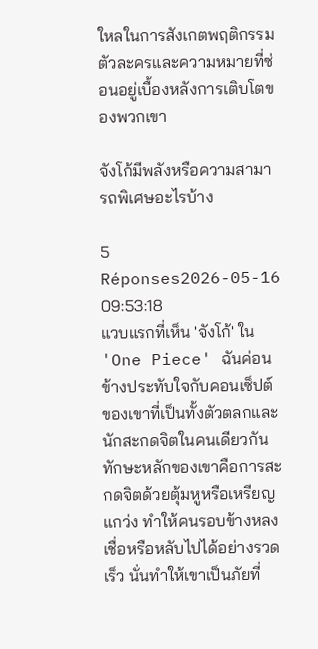ใหลในการสังเกตพฤติกรรมตัวละครและความหมายที่ซ่อนอยู่เบื้องหลังการเติบโตของพวกเขา

จังโก้มีพลังหรือความสามารถพิเศษอะไรบ้าง

5 Réponses2026-05-16 09:53:18
แวบแรกที่เห็น 'จังโก้' ใน 'One Piece' ฉันค่อนข้างประทับใจกับคอนเซ็ปต์ของเขาที่เป็นทั้งตัวตลกและนักสะกดจิตในคนเดียวกัน ทักษะหลักของเขาคือการสะกดจิตด้วยตุ้มหูหรือเหรียญแกว่ง ทำให้คนรอบข้างหลงเชื่อหรือหลับไปได้อย่างรวดเร็ว นั่นทำให้เขาเป็นภัยที่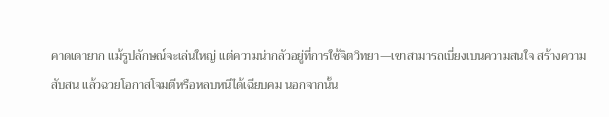คาดเดายาก แม้รูปลักษณ์จะเล่นใหญ่ แต่ความน่ากลัวอยู่ที่การใช้จิตวิทยา—เขาสามารถเบี่ยงเบนความสนใจ สร้างความสับสน แล้วฉวยโอกาสโจมตีหรือหลบหนีได้เฉียบคม นอกจากนั้น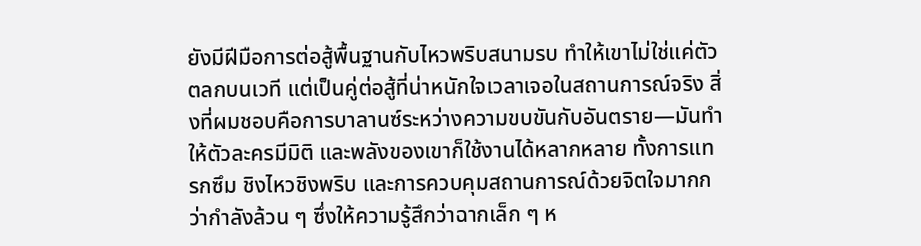ยังมีฝีมือการต่อสู้พื้นฐานกับไหวพริบสนามรบ ทำให้เขาไม่ใช่แค่ตัวตลกบนเวที แต่เป็นคู่ต่อสู้ที่น่าหนักใจเวลาเจอในสถานการณ์จริง สิ่งที่ผมชอบคือการบาลานซ์ระหว่างความขบขันกับอันตราย—มันทำให้ตัวละครมีมิติ และพลังของเขาก็ใช้งานได้หลากหลาย ทั้งการแทรกซึม ชิงไหวชิงพริบ และการควบคุมสถานการณ์ด้วยจิตใจมากกว่ากำลังล้วน ๆ ซึ่งให้ความรู้สึกว่าฉากเล็ก ๆ ห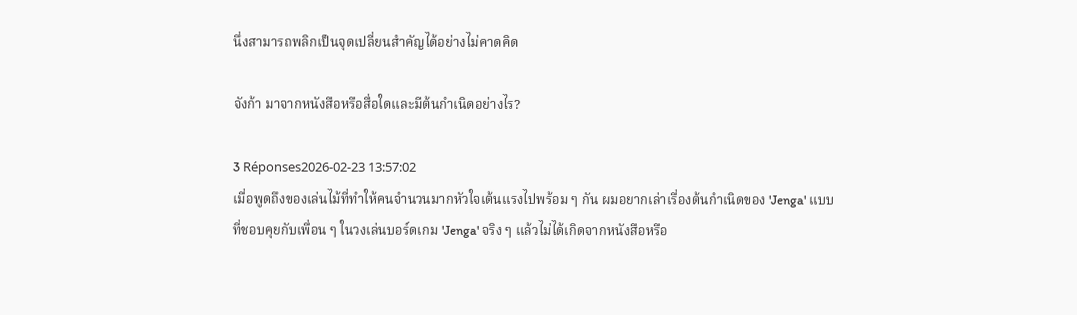นึ่งสามารถพลิกเป็นจุดเปลี่ยนสำคัญได้อย่างไม่คาดคิด

จังก้า มาจากหนังสือหรือสื่อใดและมีต้นกำเนิดอย่างไร?

3 Réponses2026-02-23 13:57:02
เมื่อพูดถึงของเล่นไม้ที่ทำให้คนจำนวนมากหัวใจเต้นแรงไปพร้อม ๆ กัน ผมอยากเล่าเรื่องต้นกำเนิดของ 'Jenga' แบบที่ชอบคุยกับเพื่อน ๆ ในวงเล่นบอร์ดเกม 'Jenga' จริง ๆ แล้วไม่ได้เกิดจากหนังสือหรือ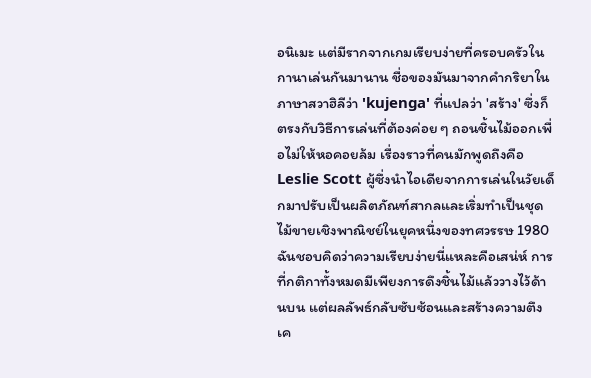อนิเมะ แต่มีรากจากเกมเรียบง่ายที่ครอบครัวในกานาเล่นกันมานาน ชื่อของมันมาจากคำกริยาในภาษาสวาฮิลีว่า 'kujenga' ที่แปลว่า 'สร้าง' ซึ่งก็ตรงกับวิธีการเล่นที่ต้องค่อย ๆ ถอนชิ้นไม้ออกเพื่อไม่ให้หอคอยล้ม เรื่องราวที่คนมักพูดถึงคือ Leslie Scott ผู้ซึ่งนำไอเดียจากการเล่นในวัยเด็กมาปรับเป็นผลิตภัณฑ์สากลและเริ่มทำเป็นชุดไม้ขายเชิงพาณิชย์ในยุคหนึ่งของทศวรรษ 1980 ฉันชอบคิดว่าความเรียบง่ายนี่แหละคือเสน่ห์ การที่กติกาทั้งหมดมีเพียงการดึงชิ้นไม้แล้ววางไว้ด้านบน แต่ผลลัพธ์กลับซับซ้อนและสร้างความตึงเค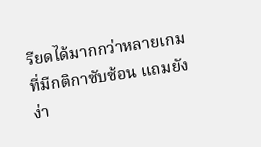รียดได้มากกว่าหลายเกมที่มีกติกาซับซ้อน แถมยังง่า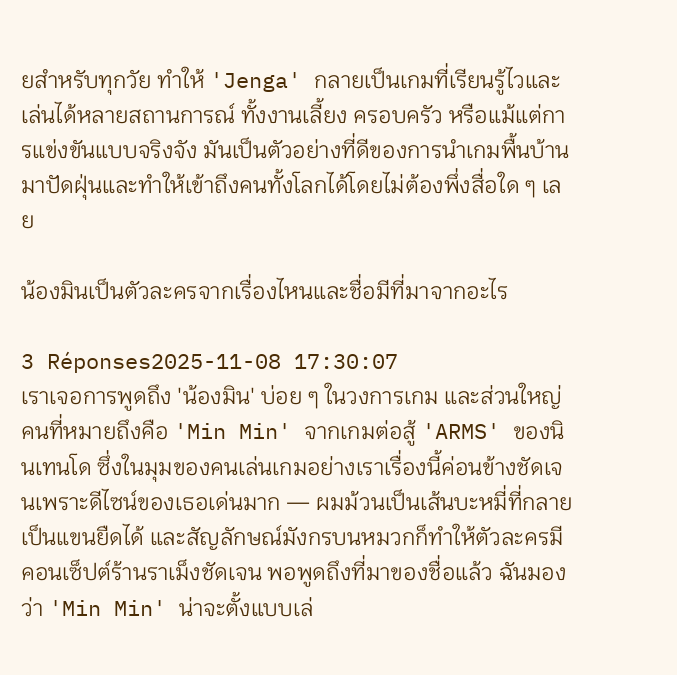ยสำหรับทุกวัย ทำให้ 'Jenga' กลายเป็นเกมที่เรียนรู้ไวและเล่นได้หลายสถานการณ์ ทั้งงานเลี้ยง ครอบครัว หรือแม้แต่การแข่งขันแบบจริงจัง มันเป็นตัวอย่างที่ดีของการนำเกมพื้นบ้านมาปัดฝุ่นและทำให้เข้าถึงคนทั้งโลกได้โดยไม่ต้องพึ่งสื่อใด ๆ เลย

น้องมินเป็นตัวละครจากเรื่องไหนและชื่อมีที่มาจากอะไร

3 Réponses2025-11-08 17:30:07
เราเจอการพูดถึง 'น้องมิน' บ่อย ๆ ในวงการเกม และส่วนใหญ่คนที่หมายถึงคือ 'Min Min' จากเกมต่อสู้ 'ARMS' ของนินเทนโด ซึ่งในมุมของคนเล่นเกมอย่างเราเรื่องนี้ค่อนข้างชัดเจนเพราะดีไซน์ของเธอเด่นมาก — ผมม้วนเป็นเส้นบะหมี่ที่กลายเป็นแขนยืดได้ และสัญลักษณ์มังกรบนหมวกก็ทำให้ตัวละครมีคอนเซ็ปต์ร้านราเม็งชัดเจน พอพูดถึงที่มาของชื่อแล้ว ฉันมองว่า 'Min Min' น่าจะตั้งแบบเล่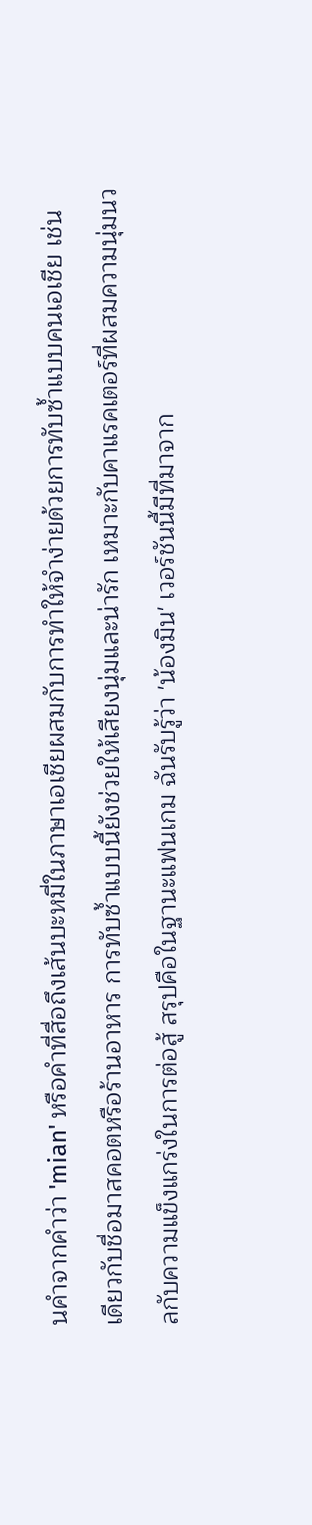นคำจากคำว่า 'mian' หรือคำที่สื่อถึงเส้นบะหมี่ในภาษาเอเชียผสมกับการทำให้จำง่ายด้วยการทับซ้ำแบบคนเอเชีย เช่นเดียวกับชื่อมาสคอตหรือร้านอาหาร การทับซ้ำแบบนี้ยังช่วยให้เสียงนุ่มและน่ารัก เหมาะกับคาแรคเตอร์ที่ผสมความนุ่มนวลกับความแข็งแกร่งในการต่อสู้ สรุปคือในฐานะแฟนเกม ฉันรับรู้ว่า 'น้องมิน' เวอร์ชันนี้มีที่มาจาก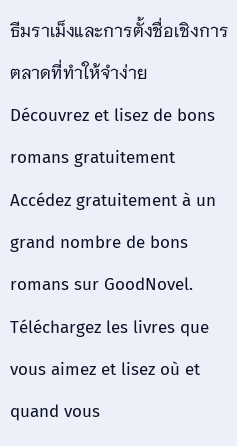ธีมราเม็งและการตั้งชื่อเชิงการตลาดที่ทำให้จำง่าย
Découvrez et lisez de bons romans gratuitement
Accédez gratuitement à un grand nombre de bons romans sur GoodNovel. Téléchargez les livres que vous aimez et lisez où et quand vous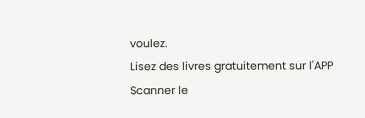voulez.
Lisez des livres gratuitement sur l'APP
Scanner le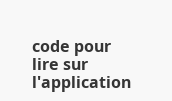code pour lire sur l'application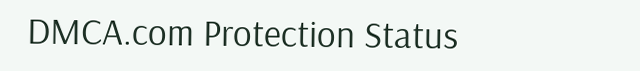DMCA.com Protection Status